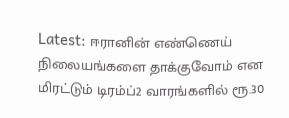Latest: ஈரானின் எண்ணெய் நிலையங்களை தாக்குவோம் என மிரட்டும் டிரம்ப்2 வாரங்களில் ரூ.30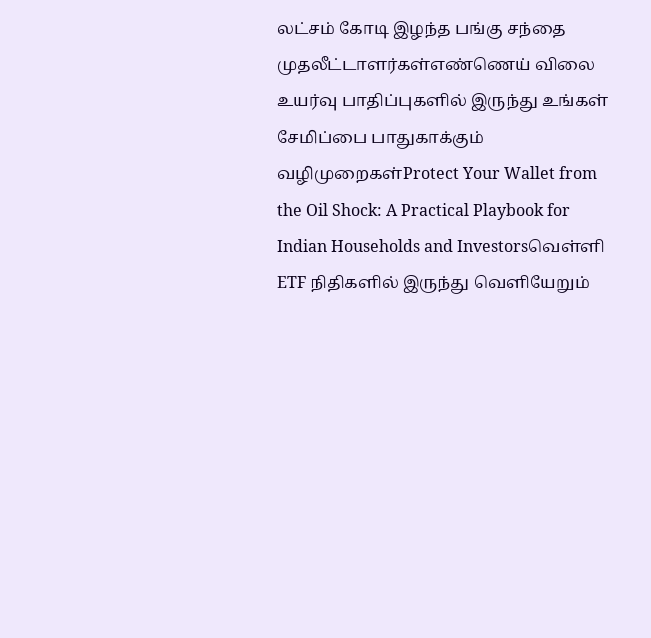லட்சம் கோடி இழந்த பங்கு சந்தை முதலீட்டாளர்கள்எண்ணெய் விலை உயர்வு பாதிப்புகளில் இருந்து உங்கள் சேமிப்பை பாதுகாக்கும் வழிமுறைகள்Protect Your Wallet from the Oil Shock: A Practical Playbook for Indian Households and Investorsவெள்ளி ETF நிதிகளில் இருந்து வெளியேறும்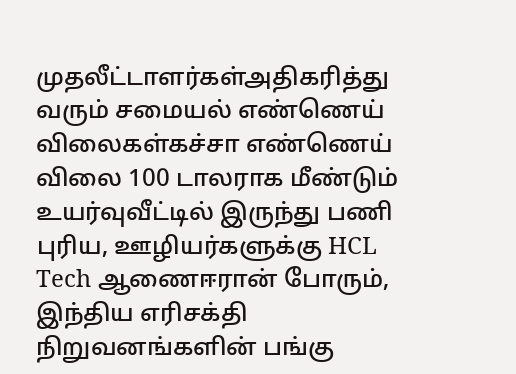முதலீட்டாளர்கள்அதிகரித்து வரும் சமையல் எண்ணெய் விலைகள்கச்சா எண்ணெய் விலை 100 டாலராக மீண்டும் உயர்வுவீட்டில் இருந்து பணி புரிய, ஊழியர்களுக்கு HCL Tech ஆணைஈரான் போரும், இந்திய எரிசக்தி நிறுவனங்களின் பங்கு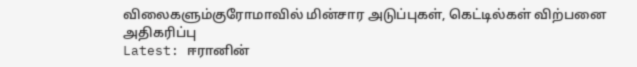விலைகளும்குரோமாவில் மின்சார அடுப்புகள், கெட்டில்கள் விற்பனை அதிகரிப்பு
Latest: ஈரானின்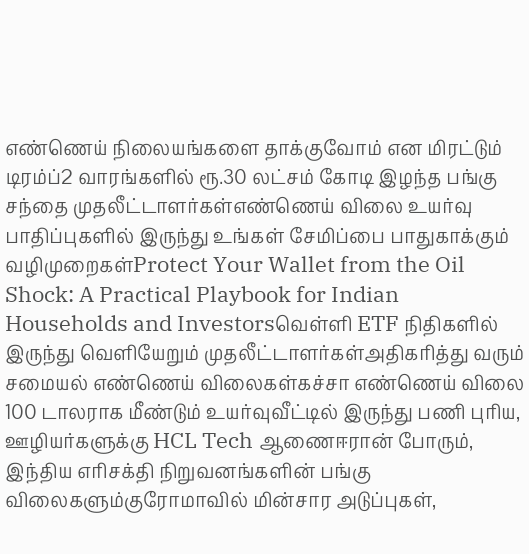எண்ணெய் நிலையங்களை தாக்குவோம் என மிரட்டும் டிரம்ப்2 வாரங்களில் ரூ.30 லட்சம் கோடி இழந்த பங்கு சந்தை முதலீட்டாளர்கள்எண்ணெய் விலை உயர்வு பாதிப்புகளில் இருந்து உங்கள் சேமிப்பை பாதுகாக்கும் வழிமுறைகள்Protect Your Wallet from the Oil Shock: A Practical Playbook for Indian Households and Investorsவெள்ளி ETF நிதிகளில் இருந்து வெளியேறும் முதலீட்டாளர்கள்அதிகரித்து வரும் சமையல் எண்ணெய் விலைகள்கச்சா எண்ணெய் விலை 100 டாலராக மீண்டும் உயர்வுவீட்டில் இருந்து பணி புரிய, ஊழியர்களுக்கு HCL Tech ஆணைஈரான் போரும், இந்திய எரிசக்தி நிறுவனங்களின் பங்கு விலைகளும்குரோமாவில் மின்சார அடுப்புகள்,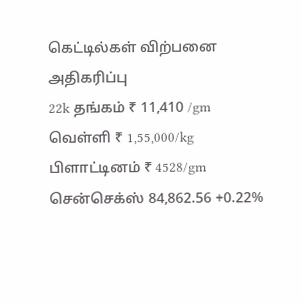கெட்டில்கள் விற்பனை அதிகரிப்பு
22k தங்கம் ₹ 11,410 /gm
வெள்ளி ₹ 1,55,000/kg
பிளாட்டினம் ₹ 4528/gm
சென்செக்ஸ் 84,862.56 +0.22%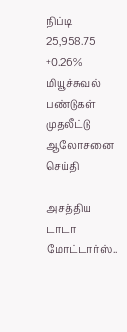நிப்டி 25,958.75 +0.26%
மியூச்சுவல் பண்டுகள்
முதலீட்டு ஆலோசனை
செய்தி

அசத்திய டாடா மோட்டார்ஸ்..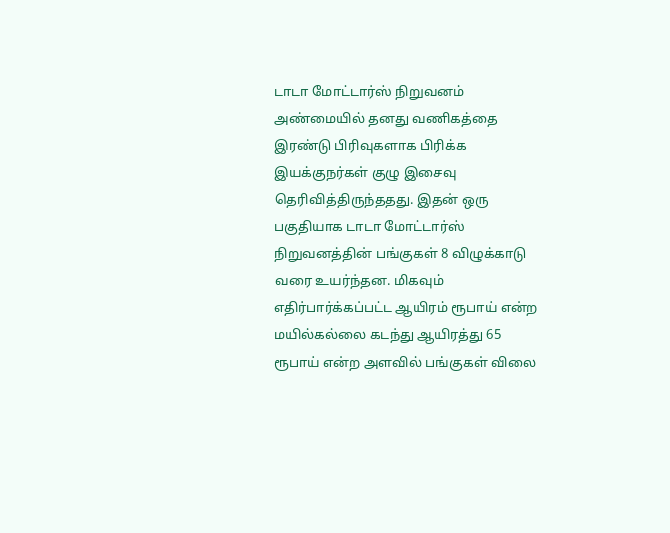டாடா மோட்டார்ஸ் நிறுவனம் அண்மையில் தனது வணிகத்தை இரண்டு பிரிவுகளாக பிரிக்க இயக்குநர்கள் குழு இசைவு தெரிவித்திருந்ததது. இதன் ஒரு பகுதியாக டாடா மோட்டார்ஸ் நிறுவனத்தின் பங்குகள் 8 விழுக்காடு வரை உயர்ந்தன. மிகவும் எதிர்பார்க்கப்பட்ட ஆயிரம் ரூபாய் என்ற மயில்கல்லை கடந்து ஆயிரத்து 65 ரூபாய் என்ற அளவில் பங்குகள் விலை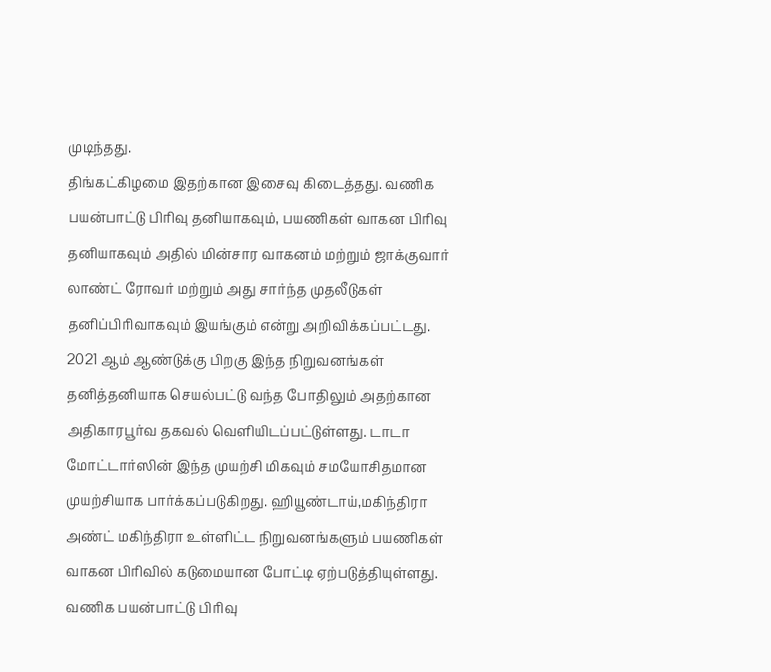முடிந்தது.
திங்கட்கிழமை இதற்கான இசைவு கிடைத்தது. வணிக பயன்பாட்டு பிரிவு தனியாகவும், பயணிகள் வாகன பிரிவு தனியாகவும் அதில் மின்சார வாகனம் மற்றும் ஜாக்குவார் லாண்ட் ரோவர் மற்றும் அது சார்ந்த முதலீடுகள் தனிப்பிரிவாகவும் இயங்கும் என்று அறிவிக்கப்பட்டது. 2021 ஆம் ஆண்டுக்கு பிறகு இந்த நிறுவனங்கள் தனித்தனியாக செயல்பட்டு வந்த போதிலும் அதற்கான அதிகாரபூர்வ தகவல் வெளியிடப்பட்டுள்ளது. டாடா மோட்டார்ஸின் இந்த முயற்சி மிகவும் சமயோசிதமான முயற்சியாக பார்க்கப்படுகிறது. ஹியூண்டாய்,மகிந்திரா அண்ட் மகிந்திரா உள்ளிட்ட நிறுவனங்களும் பயணிகள் வாகன பிரிவில் கடுமையான போட்டி ஏற்படுத்தியுள்ளது. வணிக பயன்பாட்டு பிரிவு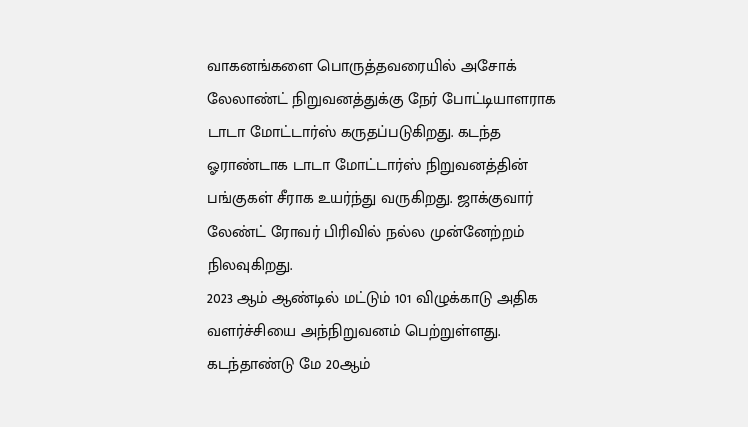வாகனங்களை பொருத்தவரையில் அசோக் லேலாண்ட் நிறுவனத்துக்கு நேர் போட்டியாளராக டாடா மோட்டார்ஸ் கருதப்படுகிறது. கடந்த ஓராண்டாக டாடா மோட்டார்ஸ் நிறுவனத்தின் பங்குகள் சீராக உயர்ந்து வருகிறது. ஜாக்குவார் லேண்ட் ரோவர் பிரிவில் நல்ல முன்னேற்றம் நிலவுகிறது.
2023 ஆம் ஆண்டில் மட்டும் 101 விழுக்காடு அதிக வளர்ச்சியை அந்நிறுவனம் பெற்றுள்ளது. கடந்தாண்டு மே 20ஆம்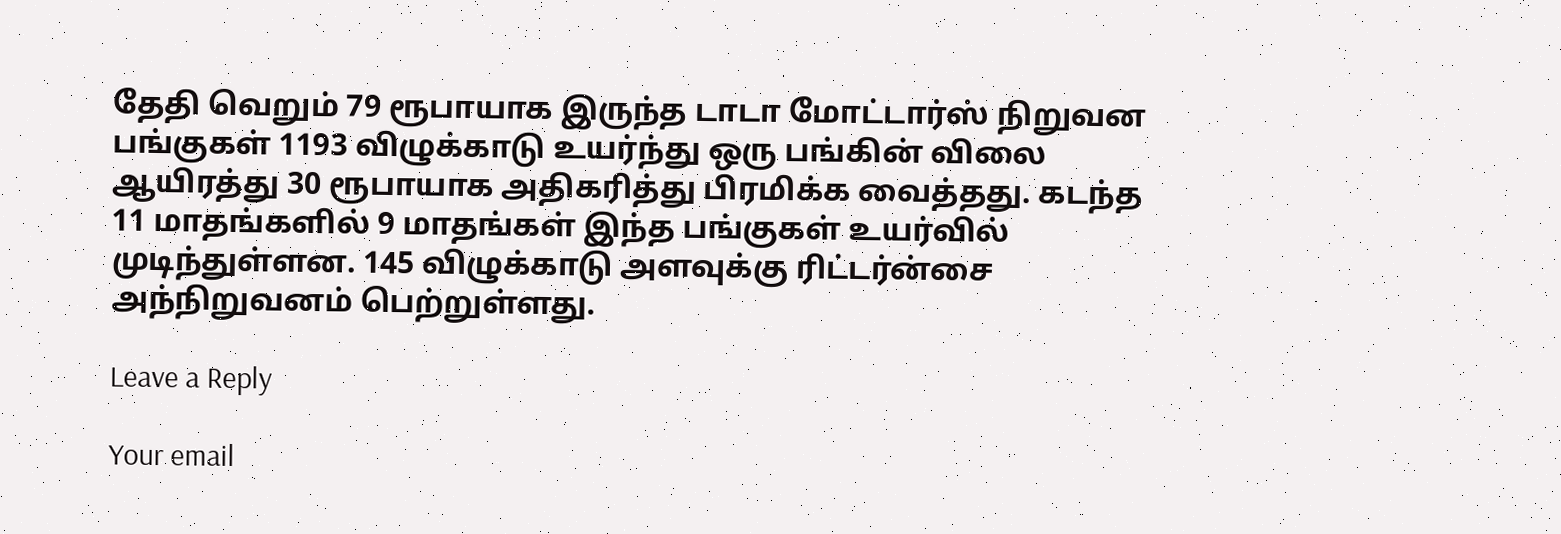தேதி வெறும் 79 ரூபாயாக இருந்த டாடா மோட்டார்ஸ் நிறுவன பங்குகள் 1193 விழுக்காடு உயர்ந்து ஒரு பங்கின் விலை ஆயிரத்து 30 ரூபாயாக அதிகரித்து பிரமிக்க வைத்தது. கடந்த 11 மாதங்களில் 9 மாதங்கள் இந்த பங்குகள் உயர்வில் முடிந்துள்ளன. 145 விழுக்காடு அளவுக்கு ரிட்டர்ன்சை அந்நிறுவனம் பெற்றுள்ளது.

Leave a Reply

Your email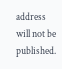address will not be published.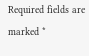Required fields are marked *